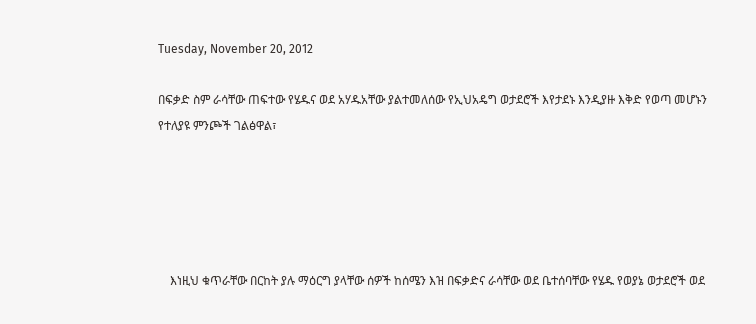Tuesday, November 20, 2012

በፍቃድ ስም ራሳቸው ጠፍተው የሄዱና ወደ አሃዱአቸው ያልተመለሰው የኢህአዴግ ወታደሮች እየታደኑ እንዲያዙ እቅድ የወጣ መሆኑን የተለያዩ ምንጮች ገልፅዋል፣





    እነዚህ ቁጥራቸው በርከት ያሉ ማዕርግ ያላቸው ሰዎች ከሰሜን እዝ በፍቃድና ራሳቸው ወደ ቤተሰባቸው የሄዱ የወያኔ ወታደሮች ወደ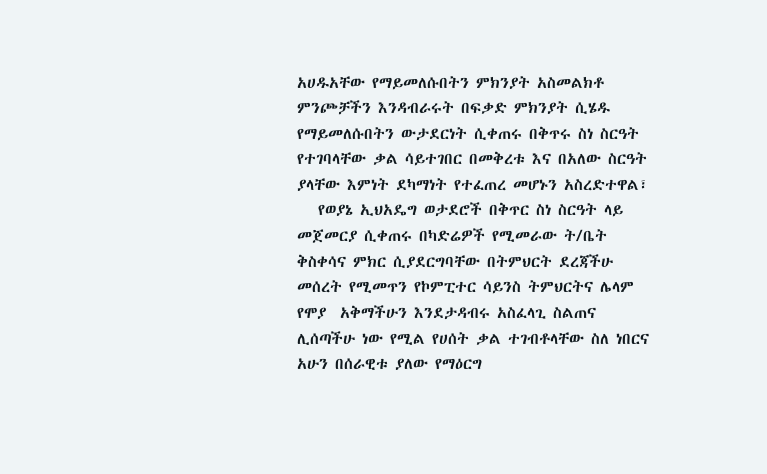አሀዱአቸው የማይመለሱበትን ምክንያት አስመልክቶ ምንጮቻችን እንዳብራሩት በፍቃድ ምክንያት ሲሄዱ የማይመለሱበትን ውታደርነት ሲቀጠሩ በቅጥሩ ስነ ስርዓት የተገባላቸው ቃል ሳይተገበር በመቅረቱ እና በአለው ስርዓት ያላቸው እምነት ደካማነት የተፈጠረ መሆኑን አስረድተዋል፣
   የወያኔ ኢህአዴግ ወታደሮች በቅጥር ስነ ስርዓት ላይ መጀመርያ ሲቀጠሩ በካድሬዎች የሚመራው ት/ቤት ቅስቀሳና ምክር ሲያደርግባቸው በትምህርት ደረጃችሁ መሰረት የሚመጥን የኮምፒተር ሳይንስ ትምህርትና ሌላም የሞያ  አቅማችሁን እንደታዳብሩ አስፈላጊ ስልጠና ሊሰጣችሁ ነው የሚል የሀሰት ቃል ተገብቶላቸው ስለ ነበርና አሁን በሰራዊቱ ያለው የማዕርግ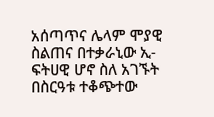አሰጣጥና ሌላም ሞያዊ ስልጠና በተቃራኒው ኢ-ፍትሀዊ ሆኖ ስለ አገኙት በስርዓቱ ተቆጭተው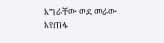እግራቸው ወደ መራው እየጠፋ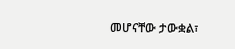መሆናቸው ታውቋል፣